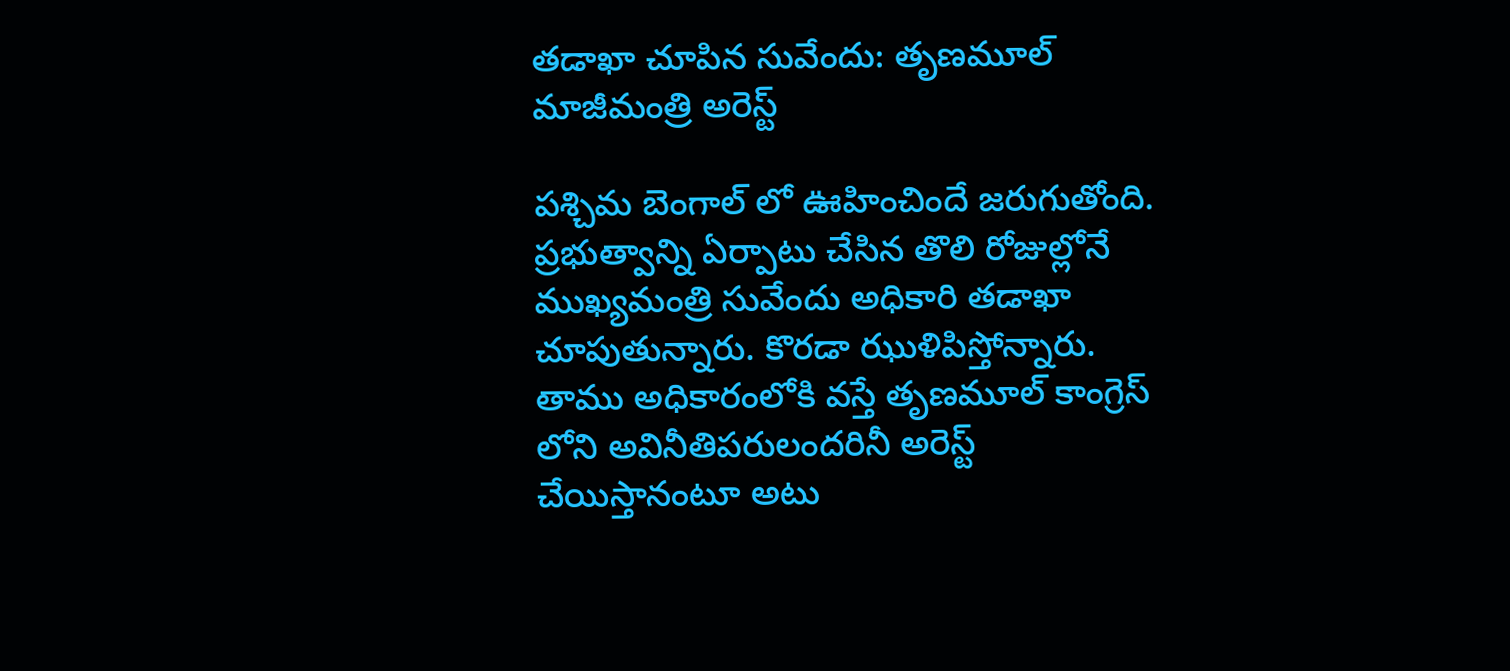తడాఖా చూపిన సువేందు: తృణమూల్ మాజీమంత్రి అరెస్ట్

పశ్చిమ బెంగాల్ లో ఊహించిందే జరుగుతోంది. ప్రభుత్వాన్ని ఏర్పాటు చేసిన తొలి రోజుల్లోనే ముఖ్యమంత్రి సువేందు అధికారి తడాఖా చూపుతున్నారు. కొరడా ఝుళిపిస్తోన్నారు. తాము అధికారంలోకి వస్తే తృణమూల్ కాంగ్రెస్ లోని అవినీతిపరులందరినీ అరెస్ట్ చేయిస్తానంటూ అటు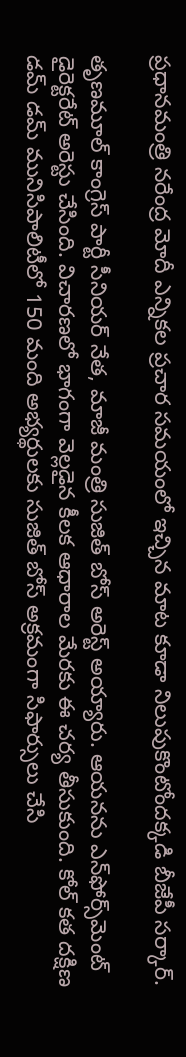ప్రధానమంత్రి నరేంద్ర మోదీ ఎన్నికల ప్రచార సమయంలో ఇచ్చిన మాట కూడా నిలుపుకొంటోందక్కడి బీజేపీ సర్కార్.

తృణమూల్ కాంగ్రెస్ పార్టీ సీనియర్ నేత, మాజీ మంత్రి సుజిత్ బోస్‌ అరెస్ట్ అయ్యారు. ఆయనను ఎన్‌ఫోర్స్‌మెంట్ డైరెక్టరేట్ అరెస్టు చేసింది. విచారణలో భాగంగా వెల్లడైన కీలక ఆధారాల మేరకు ఈ చర్య తీసుకుంది. కోల్ కత దక్షిణ డమ్ డమ్ మునిసిపాలిటీలో 150 మంది అభ్యర్థులకు సుజిత్ బోస్ అక్రమంగా సిఫార్సులు చేసి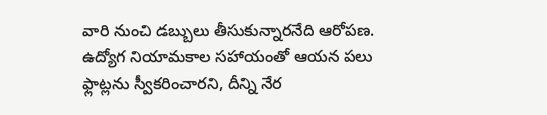వారి నుంచి డబ్బులు తీసుకున్నారనేది ఆరోపణ. ఉద్యోగ నియామకాల సహాయంతో ఆయన పలు ఫ్లాట్లను స్వీకరించారని, దీన్ని నేర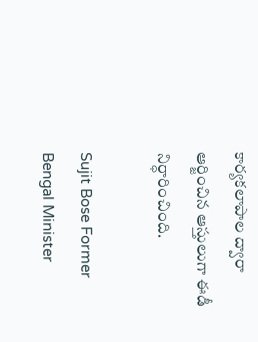కార్యకలాపాల ద్వారా ఆర్జించిన ఆస్తులుగా ఈడీ నిర్ధారించింది.

Sujit Bose Former Bengal Minister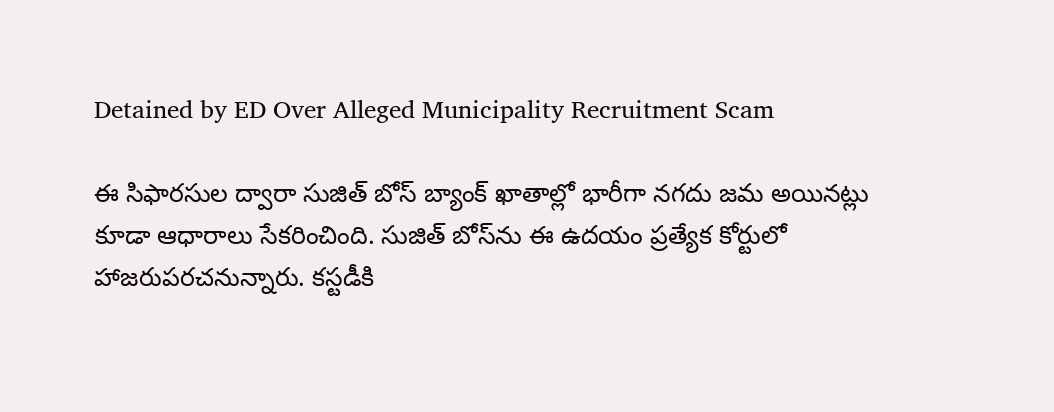Detained by ED Over Alleged Municipality Recruitment Scam

ఈ సిఫారసుల ద్వారా సుజిత్ బోస్ బ్యాంక్ ఖాతాల్లో భారీగా నగదు జమ అయినట్లు కూడా ఆధారాలు సేకరించింది. సుజిత్ బోస్‌ను ఈ ఉదయం ప్రత్యేక కోర్టులో హాజరుపరచనున్నారు. కస్టడీకి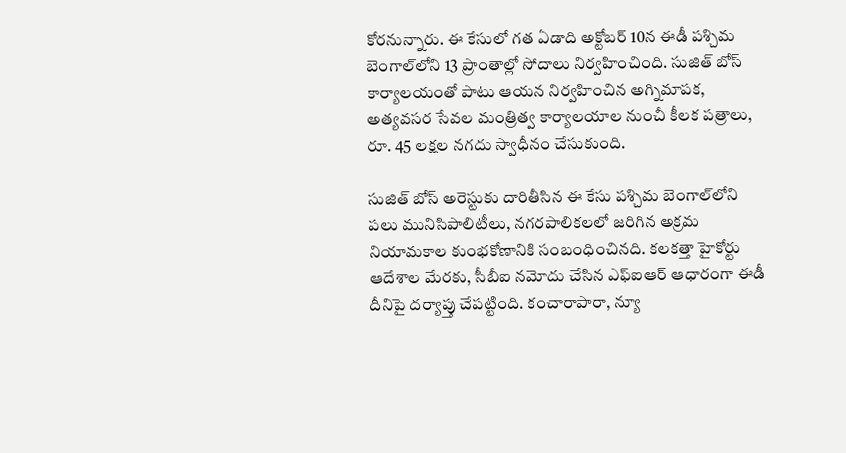కోరనున్నారు. ఈ కేసులో గత ఏడాది అక్టోబర్ 10న ఈడీ పశ్చిమ బెంగాల్‌లోని 13 ప్రాంతాల్లో సోదాలు నిర్వహించింది. సుజిత్ బోస్ కార్యాలయంతో పాటు ఆయన నిర్వహించిన అగ్నిమాపక, అత్యవసర సేవల మంత్రిత్వ కార్యాలయాల నుంచీ కీలక పత్రాలు, రూ. 45 లక్షల నగదు స్వాధీనం చేసుకుంది.

సుజిత్ బోస్ అరెస్టుకు దారితీసిన ఈ కేసు పశ్చిమ బెంగాల్‌లోని పలు మునిసిపాలిటీలు, నగరపాలికలలో జరిగిన అక్రమ నియామకాల కుంభకోణానికి సంబంధించినది. కలకత్తా హైకోర్టు ఆదేశాల మేరకు, సీబీఐ నమోదు చేసిన ఎఫ్‌ఐఆర్ ఆధారంగా ఈడీ దీనిపై దర్యాప్తు చేపట్టింది. కంచారాపారా, న్యూ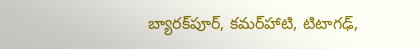బ్యారక్‌పూర్, కమర్‌హాటి, టిటాగఢ్,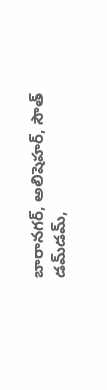బారానగర్, అలిషెహర్, సౌత్ డమ్‌డమ్,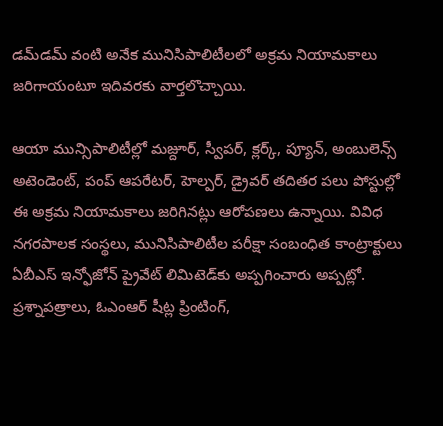డమ్‌డమ్ వంటి అనేక మునిసిపాలిటీలలో అక్రమ నియామకాలు జరిగాయంటూ ఇదివరకు వార్తలొచ్చాయి.

ఆయా మున్సిపాలిటీల్లో మజ్దూర్, స్వీపర్, క్లర్క్, ప్యూన్, అంబులెన్స్ అటెండెంట్, పంప్ ఆపరేటర్, హెల్పర్, డ్రైవర్ తదితర పలు పోస్టుల్లో ఈ అక్రమ నియామకాలు జరిగినట్లు ఆరోపణలు ఉన్నాయి. వివిధ నగరపాలక సంస్థలు, మునిసిపాలిటీల పరీక్షా సంబంధిత కాంట్రాక్టులు ఏబీఎస్ ఇన్ఫోజోన్ ప్రైవేట్ లిమిటెడ్‌కు అప్పగించారు అప్పట్లో. ప్రశ్నాపత్రాలు, ఓఎంఆర్ షీట్ల ప్రింటింగ్,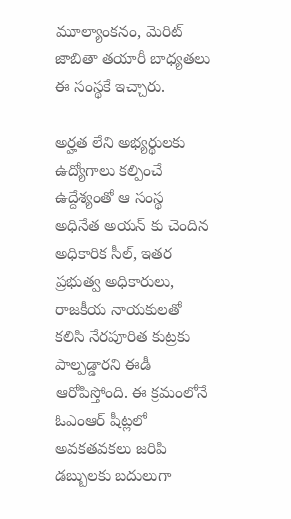మూల్యాంకనం, మెరిట్ జాబితా తయారీ బాధ్యతలు ఈ సంస్థకే ఇచ్చారు.

అర్హత లేని అభ్యర్థులకు ఉద్యోగాలు కల్పించే ఉద్దేశ్యంతో ఆ సంస్థ అధినేత అయన్ కు చెందిన అధికారిక సీల్, ఇతర ప్రభుత్వ అధికారులు, రాజకీయ నాయకులతో కలిసి నేరపూరిత కుట్రకు పాల్పడ్డారని ఈడీ ఆరోపిస్తోంది. ఈ క్రమంలోనే ఓఎంఆర్ షీట్లలో అవకతవకలు జరిపి డబ్బులకు బదులుగా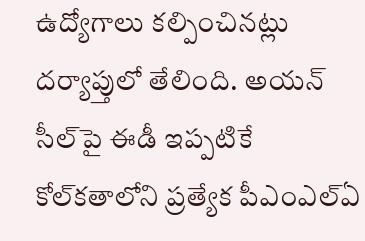ఉద్యోగాలు కల్పించినట్లు దర్యాప్తులో తేలింది. అయన్ సీల్‌పై ఈడీ ఇప్పటికే కోల్‌కతాలోని ప్రత్యేక పీఎంఎల్‌ఏ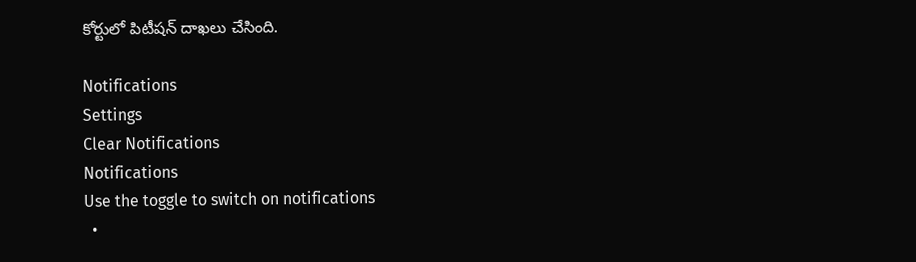కోర్టులో పిటీషన్ దాఖలు చేసింది.

Notifications
Settings
Clear Notifications
Notifications
Use the toggle to switch on notifications
  •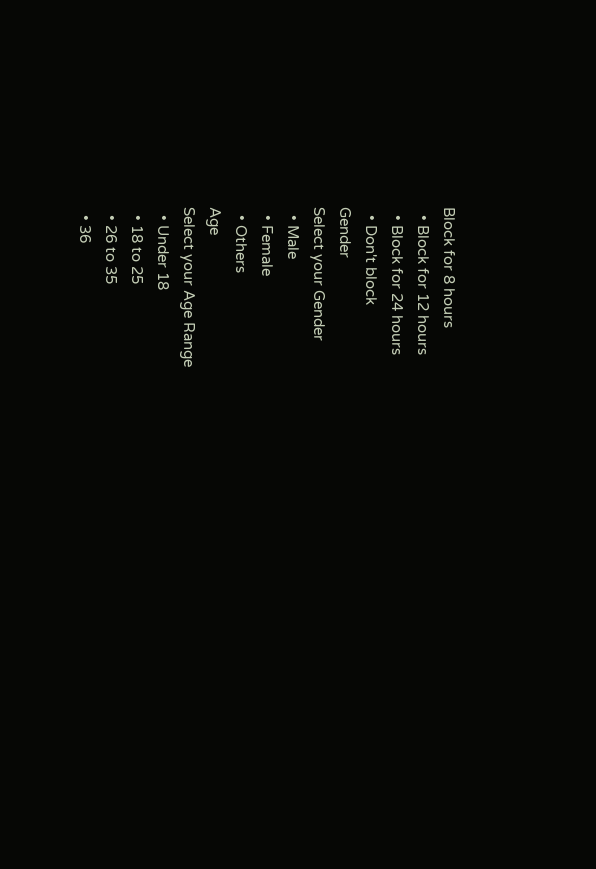Block for 8 hours
  • Block for 12 hours
  • Block for 24 hours
  • Don't block
Gender
Select your Gender
  • Male
  • Female
  • Others
Age
Select your Age Range
  • Under 18
  • 18 to 25
  • 26 to 35
  • 36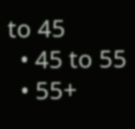to 45
  • 45 to 55
  • 55+